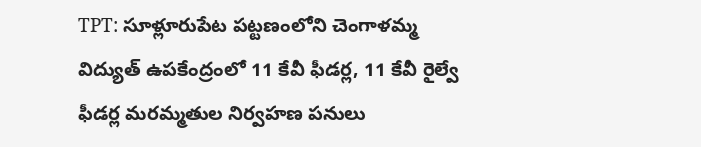TPT: సూళ్లూరుపేట పట్టణంలోని చెంగాళమ్మ విద్యుత్ ఉపకేంద్రంలో 11 కేవీ ఫీడర్ల, 11 కేవీ రైల్వే ఫీడర్ల మరమ్మతుల నిర్వహణ పనులు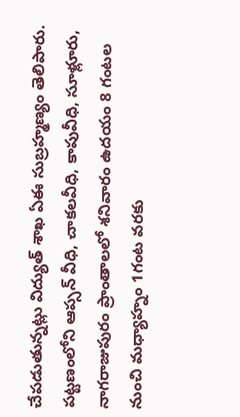చేపడుతున్నట్లు విద్యుత్ శాఖ ఏఈ సుబ్రహ్మణ్యం తెలిపారు. పట్టణంలోని ఆప్సన్ వీధి, చాకలవీధి, కాపువీధి, సూళ్లూరు, నాగరాజుపురం ప్రాంతాలలో శనివారం ఉదయం 8 గంటల నుంచి మధ్యాహ్నం 1గంట వరకు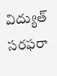విద్యుత్ సరఫరా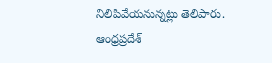నిలిపివేయనున్నట్లు తెలిపారు.
ఆంధ్రప్రదేశ్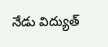నేడు విద్యుత్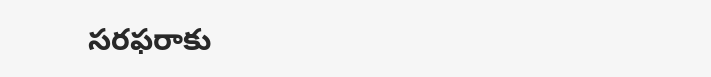సరఫరాకు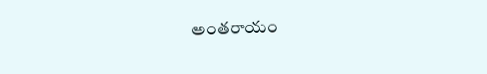అంతరాయం